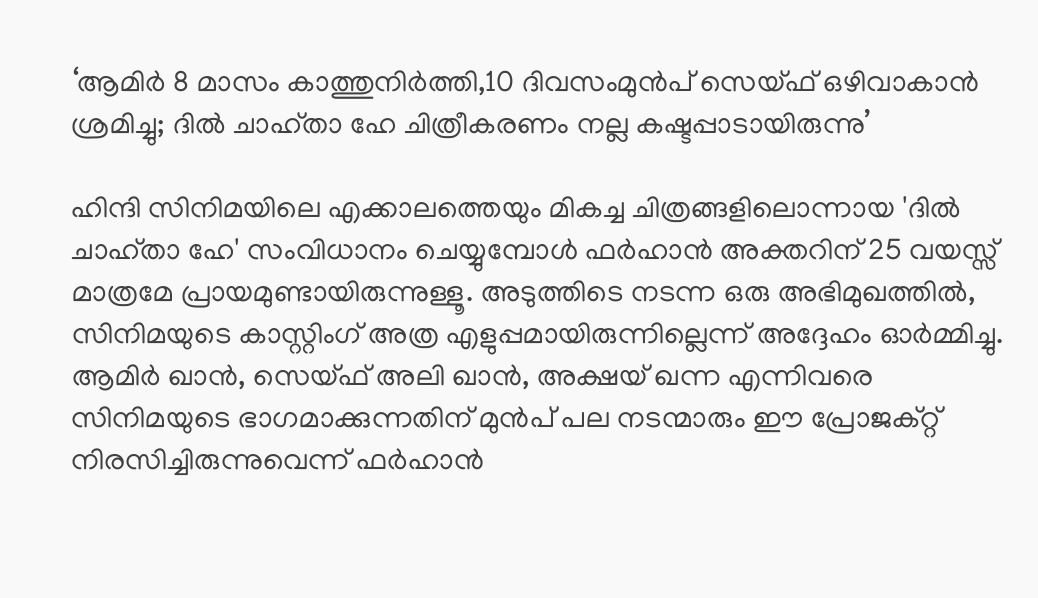‘ആമിർ 8 മാസം കാത്തുനിർത്തി,10 ദിവസംമുൻപ് സെയ്ഫ് ഒഴിവാകാൻ ശ്രമിച്ചു; ദിൽ ചാഹ്താ ഹേ ചിത്രീകരണം നല്ല കഷ്ടപ്പാടായിരുന്നു’

ഹിന്ദി സിനിമയിലെ എക്കാലത്തെയും മികച്ച ചിത്രങ്ങളിലൊന്നായ 'ദിൽ ചാഹ്താ ഹേ' സംവിധാനം ചെയ്യുമ്പോൾ ഫർഹാൻ അക്തറിന് 25 വയസ്സ് മാത്രമേ പ്രായമുണ്ടായിരുന്നുള്ളൂ. അടുത്തിടെ നടന്ന ഒരു അഭിമുഖത്തിൽ, സിനിമയുടെ കാസ്റ്റിംഗ് അത്ര എളുപ്പമായിരുന്നില്ലെന്ന് അദ്ദേഹം ഓർമ്മിച്ചു. ആമിർ ഖാൻ, സെയ്ഫ് അലി ഖാൻ, അക്ഷയ് ഖന്ന എന്നിവരെ സിനിമയുടെ ഭാഗമാക്കുന്നതിന് മുൻപ് പല നടന്മാരും ഈ പ്രോജക്റ്റ് നിരസിച്ചിരുന്നുവെന്ന് ഫർഹാൻ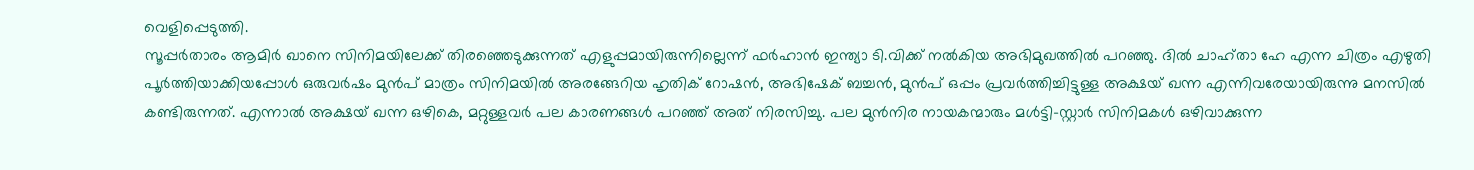വെളിപ്പെടുത്തി.
സൂപ്പർതാരം ആമിർ ഖാനെ സിനിമയിലേക്ക് തിരഞ്ഞെടുക്കുന്നത് എളുപ്പമായിരുന്നില്ലെന്ന് ഫർഹാൻ ഇന്ത്യാ ടി.വിക്ക് നൽകിയ അഭിമുഖത്തിൽ പറഞ്ഞു. ദിൽ ചാഹ്താ ഹേ എന്ന ചിത്രം എഴുതി പൂർത്തിയാക്കിയപ്പോൾ ഒരുവർഷം മുൻപ് മാത്രം സിനിമയിൽ അരങ്ങേറിയ ഹൃതിക് റോഷൻ, അഭിഷേക് ബച്ചൻ, മുൻപ് ഒപ്പം പ്രവർത്തിച്ചിട്ടുള്ള അക്ഷയ് ഖന്ന എന്നിവരേയായിരുന്നു മനസിൽ കണ്ടിരുന്നത്. എന്നാൽ അക്ഷയ് ഖന്ന ഒഴികെ, മറ്റുള്ളവർ പല കാരണങ്ങൾ പറഞ്ഞ് അത് നിരസിച്ചു. പല മുൻനിര നായകന്മാരും മൾട്ടി-സ്റ്റാർ സിനിമകൾ ഒഴിവാക്കുന്ന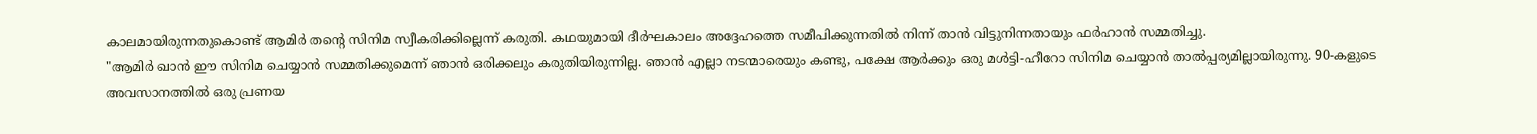കാലമായിരുന്നതുകൊണ്ട് ആമിർ തൻ്റെ സിനിമ സ്വീകരിക്കില്ലെന്ന് കരുതി. കഥയുമായി ദീർഘകാലം അദ്ദേഹത്തെ സമീപിക്കുന്നതിൽ നിന്ന് താൻ വിട്ടുനിന്നതായും ഫർഹാൻ സമ്മതിച്ചു.
"ആമിർ ഖാൻ ഈ സിനിമ ചെയ്യാൻ സമ്മതിക്കുമെന്ന് ഞാൻ ഒരിക്കലും കരുതിയിരുന്നില്ല. ഞാൻ എല്ലാ നടന്മാരെയും കണ്ടു, പക്ഷേ ആർക്കും ഒരു മൾട്ടി-ഹീറോ സിനിമ ചെയ്യാൻ താൽപ്പര്യമില്ലായിരുന്നു. 90-കളുടെ അവസാനത്തിൽ ഒരു പ്രണയ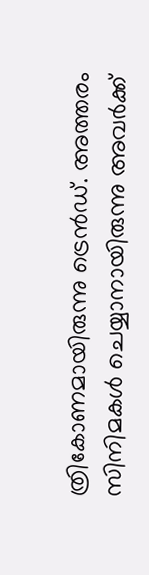ത്രികോണമായിരുന്നു ട്രെൻഡ്. അത്തരം സിനിമകൾ ചെയ്യാനായിരുന്നു അവർക്ക്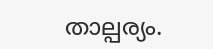താല്പര്യം.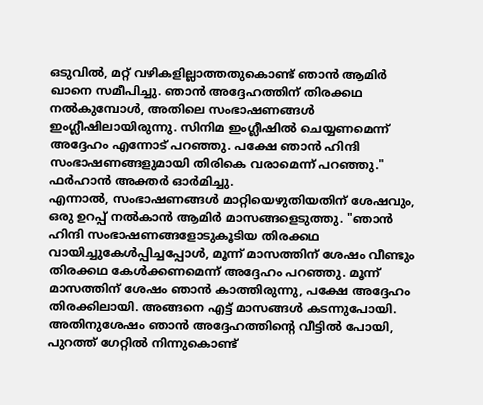ഒടുവിൽ, മറ്റ് വഴികളില്ലാത്തതുകൊണ്ട് ഞാൻ ആമിർ ഖാനെ സമീപിച്ചു. ഞാൻ അദ്ദേഹത്തിന് തിരക്കഥ നൽകുമ്പോൾ, അതിലെ സംഭാഷണങ്ങൾ ഇംഗ്ലീഷിലായിരുന്നു. സിനിമ ഇംഗ്ലീഷിൽ ചെയ്യണമെന്ന് അദ്ദേഹം എന്നോട് പറഞ്ഞു. പക്ഷേ ഞാൻ ഹിന്ദി സംഭാഷണങ്ങളുമായി തിരികെ വരാമെന്ന് പറഞ്ഞു." ഫർഹാൻ അക്തർ ഓർമിച്ചു.
എന്നാൽ, സംഭാഷണങ്ങൾ മാറ്റിയെഴുതിയതിന് ശേഷവും, ഒരു ഉറപ്പ് നൽകാൻ ആമിർ മാസങ്ങളെടുത്തു. "ഞാൻ ഹിന്ദി സംഭാഷണങ്ങളോടുകൂടിയ തിരക്കഥ വായിച്ചുകേൾപ്പിച്ചപ്പോൾ, മൂന്ന് മാസത്തിന് ശേഷം വീണ്ടും തിരക്കഥ കേൾക്കണമെന്ന് അദ്ദേഹം പറഞ്ഞു. മൂന്ന് മാസത്തിന് ശേഷം ഞാൻ കാത്തിരുന്നു, പക്ഷേ അദ്ദേഹം തിരക്കിലായി. അങ്ങനെ എട്ട് മാസങ്ങൾ കടന്നുപോയി. അതിനുശേഷം ഞാൻ അദ്ദേഹത്തിൻ്റെ വീട്ടിൽ പോയി, പുറത്ത് ഗേറ്റിൽ നിന്നുകൊണ്ട്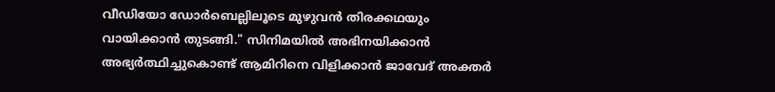വീഡിയോ ഡോർബെല്ലിലൂടെ മുഴുവൻ തിരക്കഥയും വായിക്കാൻ തുടങ്ങി." സിനിമയിൽ അഭിനയിക്കാൻ അഭ്യർത്ഥിച്ചുകൊണ്ട് ആമിറിനെ വിളിക്കാൻ ജാവേദ് അക്തർ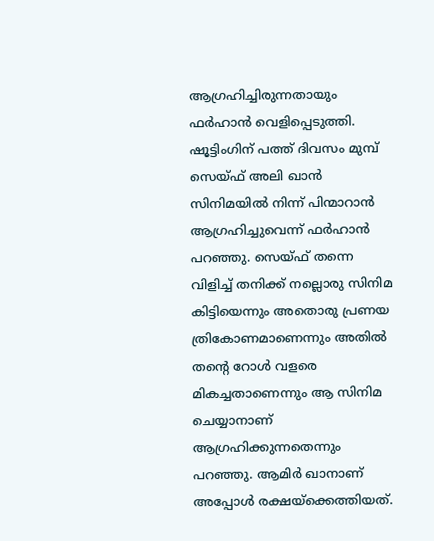ആഗ്രഹിച്ചിരുന്നതായും ഫർഹാൻ വെളിപ്പെടുത്തി.
ഷൂട്ടിംഗിന് പത്ത് ദിവസം മുമ്പ് സെയ്ഫ് അലി ഖാൻ സിനിമയിൽ നിന്ന് പിന്മാറാൻ ആഗ്രഹിച്ചുവെന്ന് ഫർഹാൻ പറഞ്ഞു. സെയ്ഫ് തന്നെ വിളിച്ച് തനിക്ക് നല്ലൊരു സിനിമ കിട്ടിയെന്നും അതൊരു പ്രണയ ത്രികോണമാണെന്നും അതിൽ തൻ്റെ റോൾ വളരെ മികച്ചതാണെന്നും ആ സിനിമ ചെയ്യാനാണ് ആഗ്രഹിക്കുന്നതെന്നും പറഞ്ഞു. ആമിർ ഖാനാണ് അപ്പോൾ രക്ഷയ്ക്കെത്തിയത്.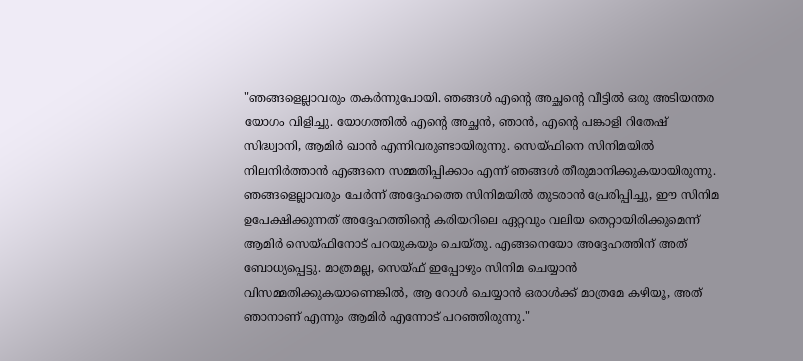"ഞങ്ങളെല്ലാവരും തകർന്നുപോയി. ഞങ്ങൾ എൻ്റെ അച്ഛൻ്റെ വീട്ടിൽ ഒരു അടിയന്തര യോഗം വിളിച്ചു. യോഗത്തിൽ എൻ്റെ അച്ഛൻ, ഞാൻ, എൻ്റെ പങ്കാളി റിതേഷ് സിദ്ധ്വാനി, ആമിർ ഖാൻ എന്നിവരുണ്ടായിരുന്നു. സെയ്ഫിനെ സിനിമയിൽ നിലനിർത്താൻ എങ്ങനെ സമ്മതിപ്പിക്കാം എന്ന് ഞങ്ങൾ തീരുമാനിക്കുകയായിരുന്നു. ഞങ്ങളെല്ലാവരും ചേർന്ന് അദ്ദേഹത്തെ സിനിമയിൽ തുടരാൻ പ്രേരിപ്പിച്ചു, ഈ സിനിമ ഉപേക്ഷിക്കുന്നത് അദ്ദേഹത്തിൻ്റെ കരിയറിലെ ഏറ്റവും വലിയ തെറ്റായിരിക്കുമെന്ന് ആമിർ സെയ്ഫിനോട് പറയുകയും ചെയ്തു. എങ്ങനെയോ അദ്ദേഹത്തിന് അത് ബോധ്യപ്പെട്ടു. മാത്രമല്ല, സെയ്ഫ് ഇപ്പോഴും സിനിമ ചെയ്യാൻ വിസമ്മതിക്കുകയാണെങ്കിൽ, ആ റോൾ ചെയ്യാൻ ഒരാൾക്ക് മാത്രമേ കഴിയൂ, അത് ഞാനാണ് എന്നും ആമിർ എന്നോട് പറഞ്ഞിരുന്നു."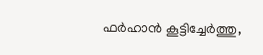ഫർഹാൻ കൂട്ടിച്ചേർത്തു,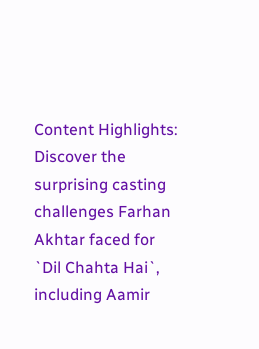Content Highlights: Discover the surprising casting challenges Farhan Akhtar faced for `Dil Chahta Hai`, including Aamir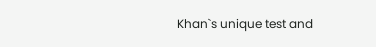Khan`s unique test and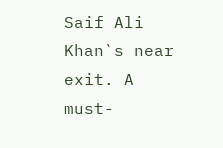Saif Ali Khan`s near exit. A must-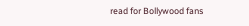read for Bollywood fans